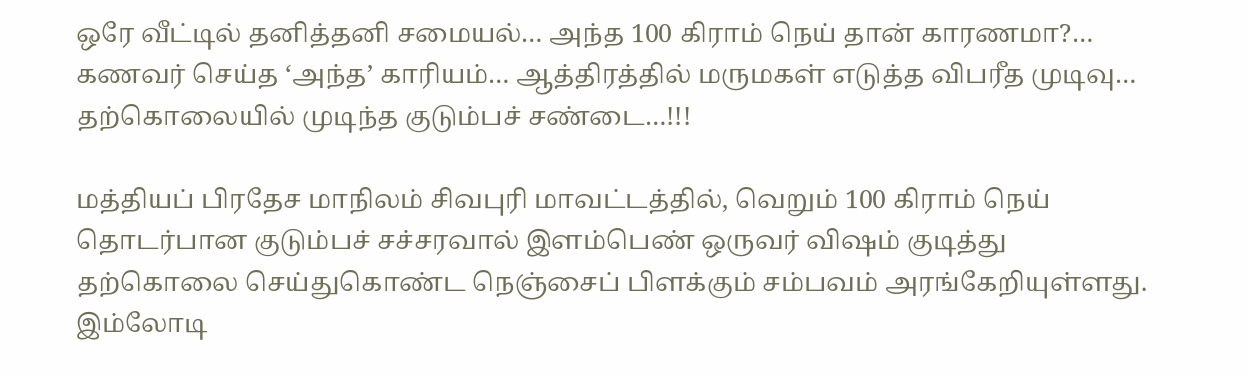ஒரே வீட்டில் தனித்தனி சமையல்… அந்த 100 கிராம் நெய் தான் காரணமா?… கணவர் செய்த ‘அந்த’ காரியம்… ஆத்திரத்தில் மருமகள் எடுத்த விபரீத முடிவு… தற்கொலையில் முடிந்த குடும்பச் சண்டை…!!!

மத்தியப் பிரதேச மாநிலம் சிவபுரி மாவட்டத்தில், வெறும் 100 கிராம் நெய் தொடர்பான குடும்பச் சச்சரவால் இளம்பெண் ஒருவர் விஷம் குடித்து தற்கொலை செய்துகொண்ட நெஞ்சைப் பிளக்கும் சம்பவம் அரங்கேறியுள்ளது. இம்லோடி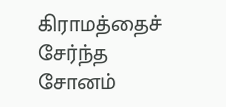கிராமத்தைச் சேர்ந்த சோனம்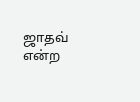ஜாதவ் என்ற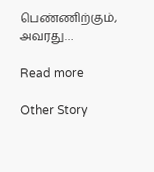பெண்ணிற்கும், அவரது…

Read more

Other Story